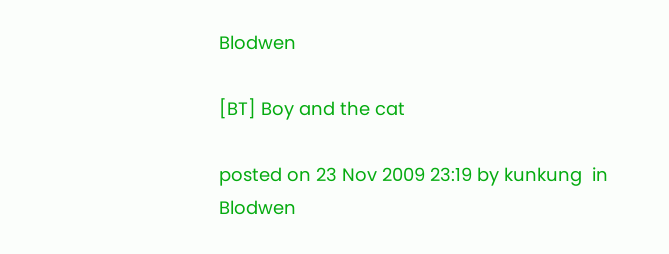Blodwen

[BT] Boy and the cat

posted on 23 Nov 2009 23:19 by kunkung  in Blodwen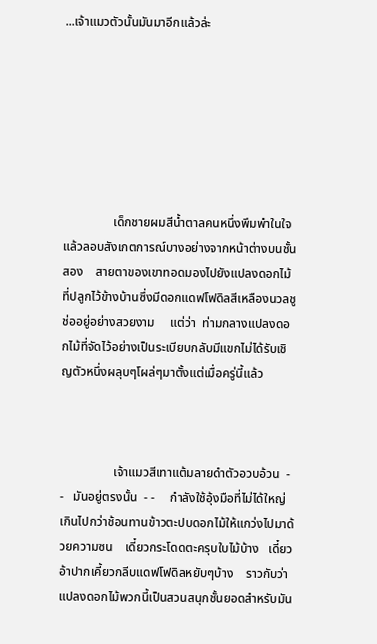...เจ้าแมวตัวนั้นมันมาอีกแล้วล่ะ







                เด็กชายผมสีน้ำตาลคนหนึ่งพึมพำในใจแล้วลอบสังเกตการณ์บางอย่างจากหน้าต่างบนชั้นสอง    สายตาของเขาทอดมองไปยังแปลงดอกไม้ที่ปลูกไว้ข้างบ้านซึ่งมีดอกแดฟโฟดิลสีเหลืองนวลชูช่ออยู่อย่างสวยงาม     แต่ว่า  ท่ามกลางแปลงดอกไม้ที่จัดไว้อย่างเป็นระเบียบกลับมีแขกไม่ได้รับเชิญตัวหนึ่งผลุบๆโผล่ๆมาตั้งแต่เมื่อครู่นี้แล้ว



                 เจ้าแมวสีเทาแต้มลายดำตัวอวบอ้วน  - -   มันอยู่ตรงนั้น  - -     กำลังใช้อุ้งมือที่ไม่ได้ใหญ่เกินไปกว่าช้อนทานข้าวตะปบดอกไม้ให้แกว่งไปมาด้วยความซน    เดี๋ยวกระโดดตะครุบใบไม้บ้าง   เดี๋ยวอ้าปากเคี้ยวกลีบแดฟโฟดิลหยับๆบ้าง    ราวกับว่าแปลงดอกไม้พวกนี้เป็นสวนสนุกชั้นยอดสำหรับมัน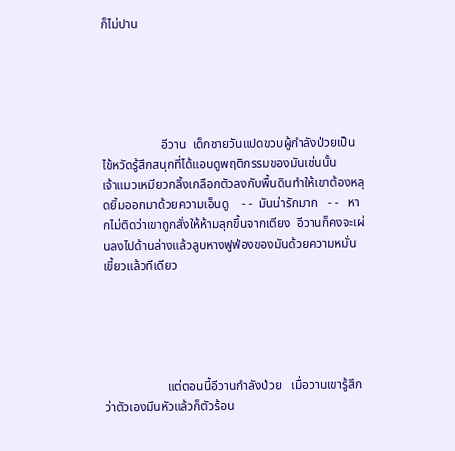ก็ไม่ปาน





                   อีวาน  เด็กชายวันแปดขวบผู้กำลังป่วยเป็นไข้หวัดรู้สึกสนุกที่ได้แอบดูพฤติกรรมของมันเช่นนั้น     เจ้าแมวเหมียวกลิ้งเกลือกตัวลงกับพื้นดินทำให้เขาต้องหลุดยิ้มออกมาด้วยความเอ็นดู    - -  มันน่ารักมาก   - -   หากไม่ติดว่าเขาถูกสั่งให้ห้ามลุกขึ้นจากเตียง  อีวานก็คงจะเผ่นลงไปด้านล่างแล้วลูบหางฟูฟ่องของมันด้วยความหมั่นเขี้ยวแล้วทีเดียว





                    แต่ตอนนี้อีวานกำลังป่วย   เมื่อวานเขารู้สึกว่าตัวเองมึนหัวแล้วก็ตัวร้อน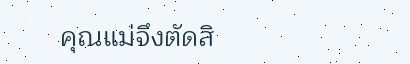คุณแม่จึงตัดสิ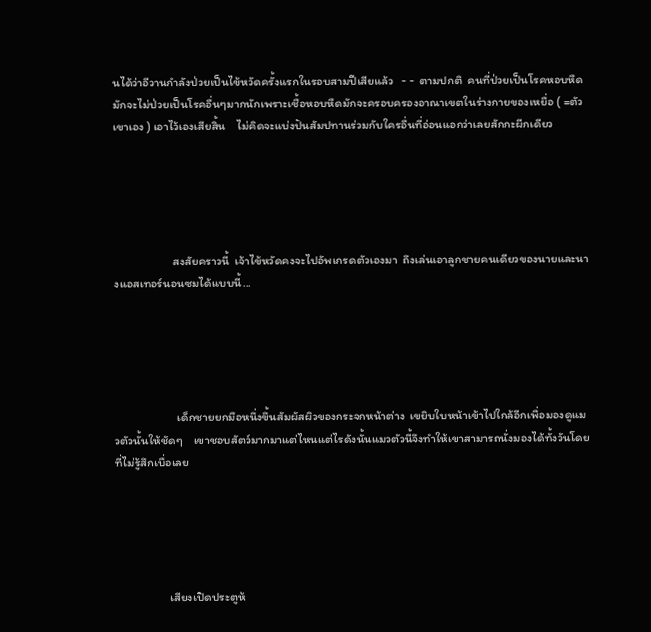นได้ว่าอีวานกำลังป่วยเป็นไข้หวัดครั้งแรกในรอบสามปีเสียแล้ว   - -  ตามปกติ  คนที่ป่วยเป็นโรคหอบหืดมักจะไม่ป่วยเป็นโรคอื่นๆมากนักเพราะเชื้อหอบหืดมักจะครอบครองอาณาเขตในร่างกายของเหยื่อ ( =ตัวเขาเอง ) เอาไว้เองเสียสิ้น    ไม่คิดจะแบ่งปันสัมปทานร่วมกับใครอื่นที่อ่อนแอกว่าเลยสักกะผีกเดียว





                      สงสัยคราวนี้  เจ้าไข้หวัดคงจะไปอัพเกรดตัวเองมา  ถึงเล่นเอาลูกชายคนเดียวของนายและนางแอสเทอร์นอนซมได้แบบนี้...





                       เด็กชายยกมือหนึ่งขึ้นสัมผัสผิวของกระจกหน้าต่าง  เขยิบใบหน้าเข้าไปใกล้อีกเพื่อมองดูแมวตัวนั้นให้ชัดๆ    เขาชอบสัตว์มากมาแต่ไหนแต่ไรดังนั้นแมวตัวนี้จึงทำให้เขาสามารถนั่งมองได้ทั้งวันโดยที่ไม่รู้สึกเบื่อเลย





                    เสียงเปิดประตูห้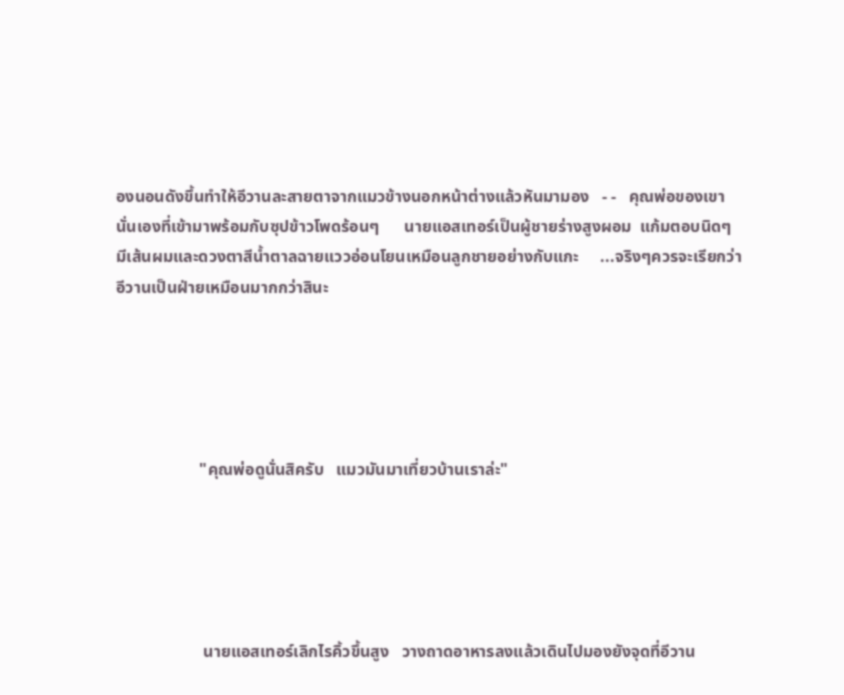องนอนดังขึ้นทำให้อีวานละสายตาจากแมวข้างนอกหน้าต่างแล้วหันมามอง   - -   คุณพ่อของเขานั่นเองที่เข้ามาพร้อมกับซุปข้าวโพดร้อนๆ      นายแอสเทอร์เป็นผู้ชายร่างสูงผอม  แก้มตอบนิดๆ   มีเส้นผมและดวงตาสีน้ำตาลฉายแววอ่อนโยนเหมือนลูกชายอย่างกับแกะ     ...จริงๆควรจะเรียกว่าอีวานเป็นฝ่ายเหมือนมากกว่าสินะ





                    "คุณพ่อดูนั่นสิครับ   แมวมันมาเที่ยวบ้านเราล่ะ"





                     นายแอสเทอร์เลิกไรคิ้วขึ้นสูง   วางถาดอาหารลงแล้วเดินไปมองยังจุดที่อีวาน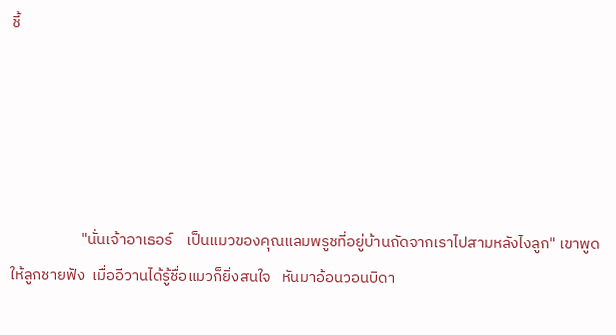ชี้





                    "นั่นเจ้าอาเธอร์    เป็นแมวของคุณแลมพรูชที่อยู่บ้านถัดจากเราไปสามหลังไงลูก" เขาพูดให้ลูกชายฟัง  เมื่ออีวานได้รู้ชื่อแมวก็ยิ่งสนใจ   หันมาอ้อนวอนบิดา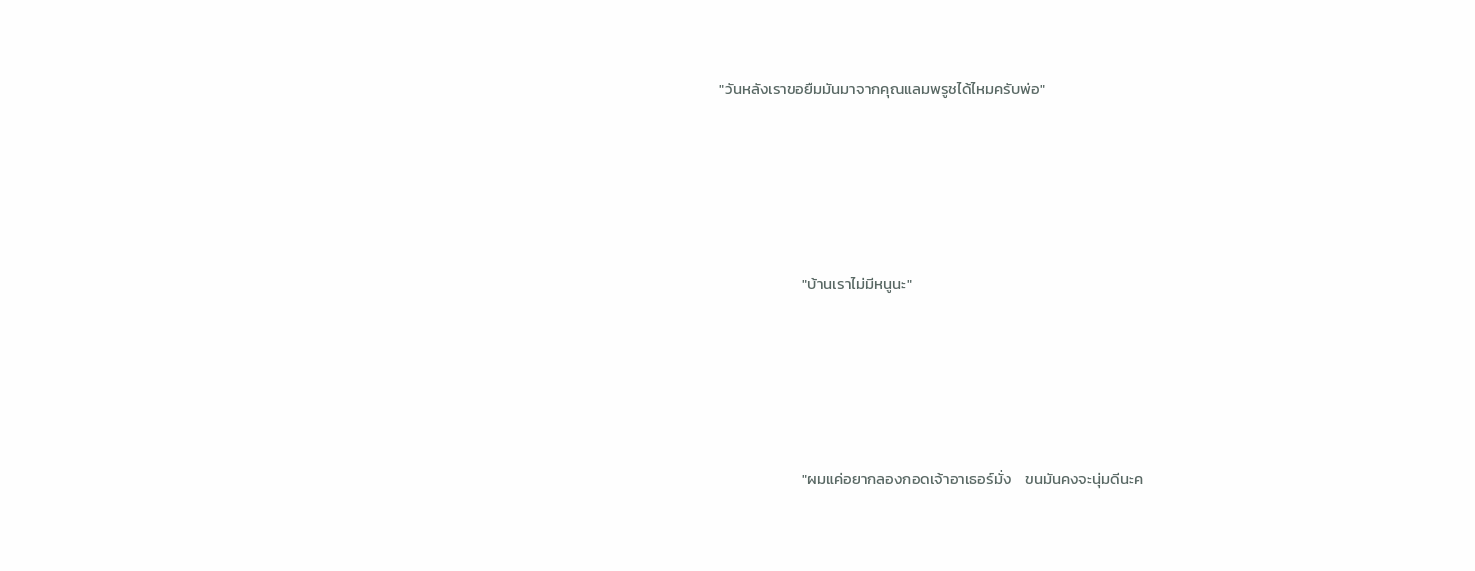"วันหลังเราขอยืมมันมาจากคุณแลมพรูชได้ไหมครับพ่อ"





                        "บ้านเราไม่มีหนูนะ"





                        "ผมแค่อยากลองกอดเจ้าอาเธอร์มั่ง    ขนมันคงจะนุ่มดีนะค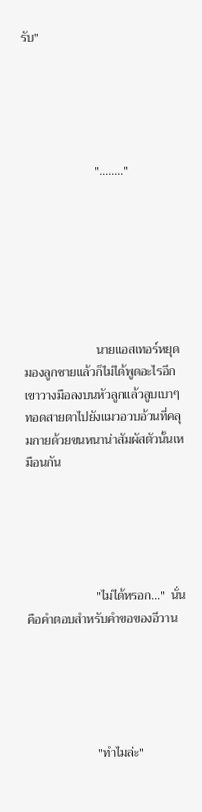รับ"





                       "........"







                       นายแอสเทอร์หยุดมองลูกชายแล้วก็ไม่ได้พูดอะไรอีก    เขาวางมือลงบนหัวลูกแล้วลูบเบาๆ   ทอดสายตาไปยังแมวอวบอ้วนที่คลุมกายด้วยขนหนาน่าสัมผัสตัวนั้นเหมือนกัน





                      "ไม่ได้หรอก..."  นั่นคือคำตอบสำหรับคำขอของอีวาน





                      "ทำไมล่ะ"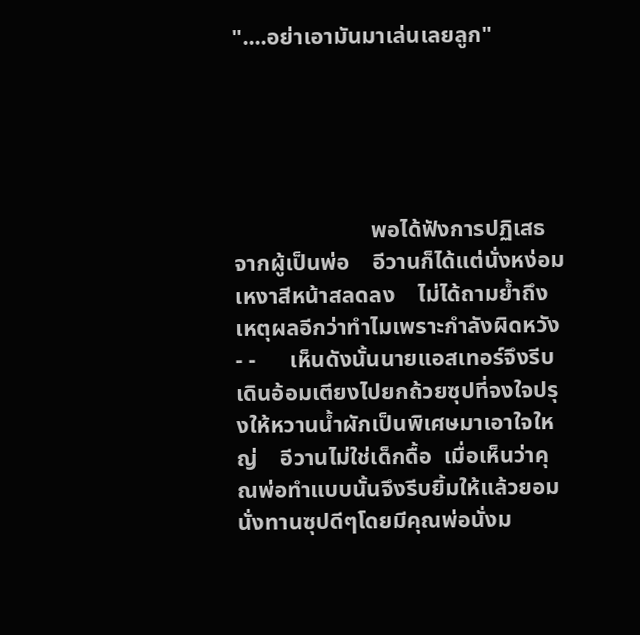"....อย่าเอามันมาเล่นเลยลูก"





                        พอได้ฟังการปฏิเสธจากผู้เป็นพ่อ    อีวานก็ได้แต่นั่งหง่อมเหงาสีหน้าสลดลง    ไม่ได้ถามย้ำถึงเหตุผลอีกว่าทำไมเพราะกำลังผิดหวัง    - -      เห็นดังนั้นนายแอสเทอร์จึงรีบเดินอ้อมเตียงไปยกถ้วยซุปที่จงใจปรุงให้หวานน้ำผักเป็นพิเศษมาเอาใจใหญ่    อีวานไม่ใช่เด็กดื้อ  เมื่อเห็นว่าคุณพ่อทำแบบนั้นจึงรีบยิ้มให้แล้วยอมนั่งทานซุปดีๆโดยมีคุณพ่อนั่งม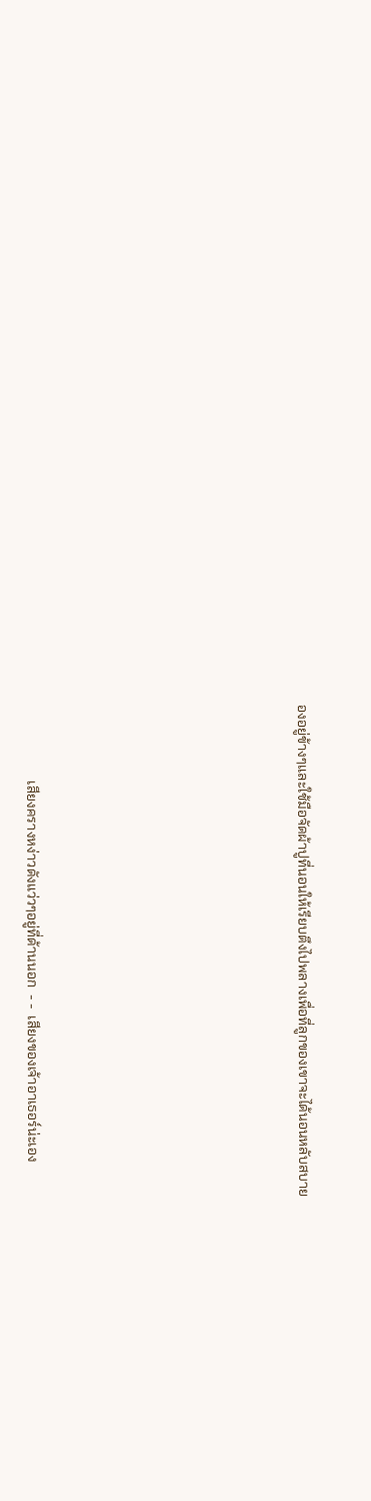องอยู่ข้างๆและใช้มือจัดผ้าปูที่นอนให้เรียบตึงไปพลางเพื่อที่ลูกของเขาจะได้นอนหลับสบาย









                      เสียงครางหง่าวดังแว่วๆอยู่ที่ด้านนอก  - -  เสียงของเจ้าอาเธอร์น่ะเอง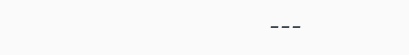---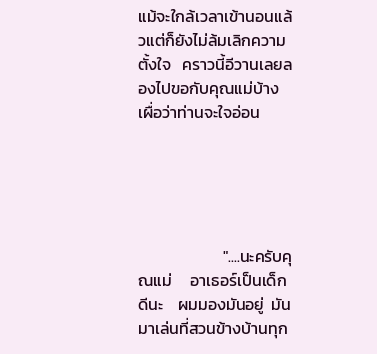แม้จะใกล้เวลาเข้านอนแล้วแต่ก็ยังไม่ล้มเลิกความตั้งใจ   คราวนี้อีวานเลยลองไปขอกับคุณแม่บ้างเผื่อว่าท่านจะใจอ่อน





                       "....นะครับคุณแม่     อาเธอร์เป็นเด็กดีนะ    ผมมองมันอยู่  มันมาเล่นที่สวนข้างบ้านทุก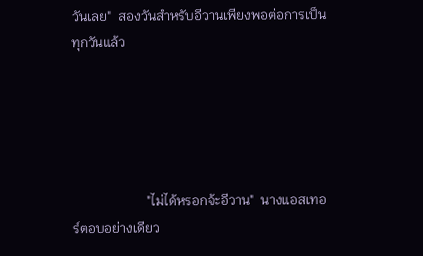วันเลย"  สองวันสำหรับอีวานเพียงพอต่อการเป็นทุกวันแล้ว





                      "ไม่ได้หรอกจ้ะอีวาน"  นางแอสเทอร์ตอบอย่างเดียว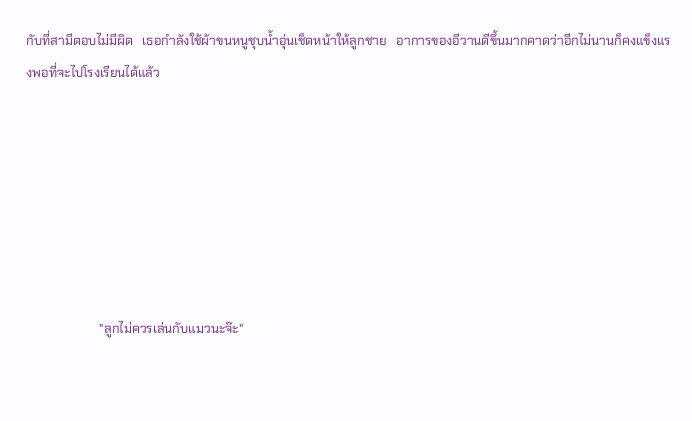กับที่สามีตอบไม่มีผิด   เธอกำลังใช้ผ้าขนหนูชุบน้ำอุ่นเช็ดหน้าให้ลูกชาย   อาการของอีวานดีขึ้นมากคาดว่าอีกไม่นานก็คงแข็งแรงพอที่จะไปโรงเรียนได้แล้ว







                       "ลูกไม่ควรเล่นกับแมวนะจ๊ะ"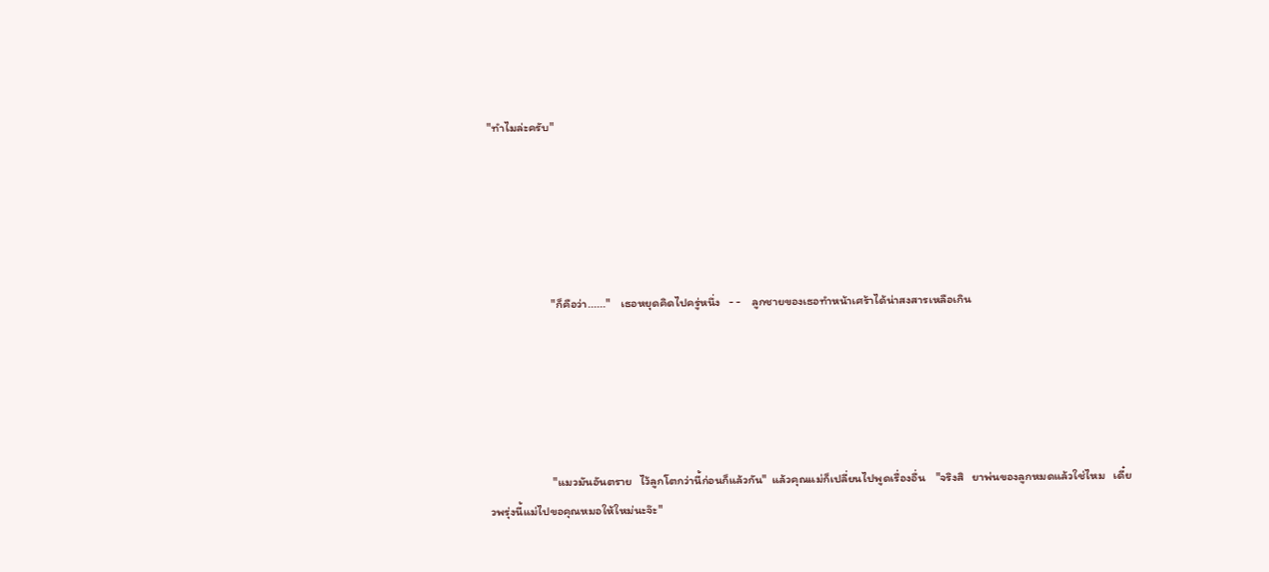"ทำไมล่ะครับ"





                       "ก็คือว่า......"    เธอหยุดคิดไปครู่หนึ่ง   - -    ลูกชายของเธอทำหน้าเศร้าได้น่าสงสารเหลือเกิน





                       "แมวมันอันตราย   ไว้ลูกโตกว่านี้ก่อนก็แล้วกัน"  แล้วคุณแม่ก็เปลี่ยนไปพูดเรื่องอื่น    "จริงสิ   ยาพ่นของลูกหมดแล้วใช่ไหม   เดี๋ยวพรุ่งนี้แม่ไปขอคุณหมอให้ใหม่นะจ๊ะ"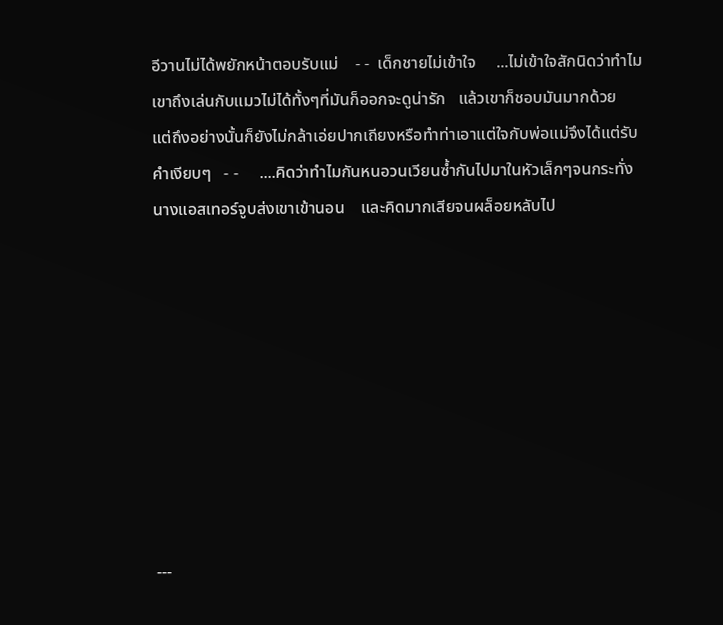อีวานไม่ได้พยักหน้าตอบรับแม่    - -  เด็กชายไม่เข้าใจ     ...ไม่เข้าใจสักนิดว่าทำไมเขาถึงเล่นกับแมวไม่ได้ทั้งๆที่มันก็ออกจะดูน่ารัก   แล้วเขาก็ชอบมันมากด้วย   แต่ถึงอย่างนั้นก็ยังไม่กล้าเอ่ยปากเถียงหรือทำท่าเอาแต่ใจกับพ่อแม่จึงได้แต่รับคำเงียบๆ   - -     ....คิดว่าทำไมกันหนอวนเวียนซ้ำกันไปมาในหัวเล็กๆจนกระทั่งนางแอสเทอร์จูบส่งเขาเข้านอน    และคิดมากเสียจนผล็อยหลับไป









---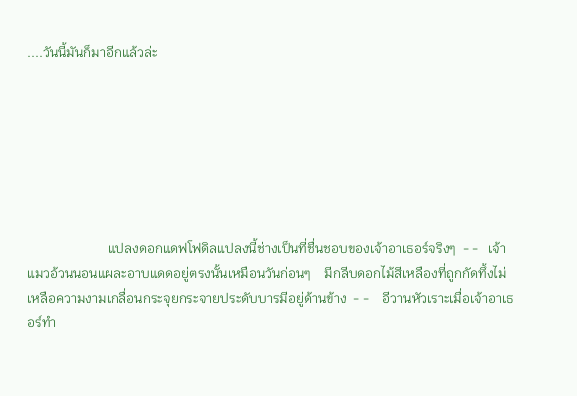....วันนี้มันก็มาอีกแล้วล่ะ







                        แปลงดอกแดฟโฟดิลแปลงนี้ช่างเป็นที่ชื่นชอบของเจ้าอาเธอร์จริงๆ  - -   เจ้าแมวอ้วนนอนแผละอาบแดดอยู่ตรงนั้นเหมือนวันก่อนๆ    มีกลีบดอกไม้สีเหลืองที่ถูกกัดทึ้งไม่เหลือความงามเกลื่อนกระจุยกระจายประดับบารมีอยู่ด้านข้าง  - -    อีวานหัวเราะเมื่อเจ้าอาเธอร์ทำ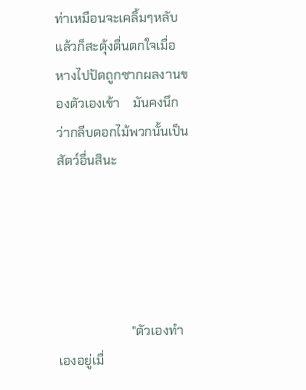ท่าเหมือนจะเคลิ้มๆหลับ  แล้วก็สะดุ้งตื่นตกใจเมื่อหางไปปัดถูกซากผลงานของตัวเองเข้า    มันคงนึกว่ากลีบดอกไม้พวกนั้นเป็นสัตว์อื่นสินะ





                       "ตัวเองทำเองอยู่เมื่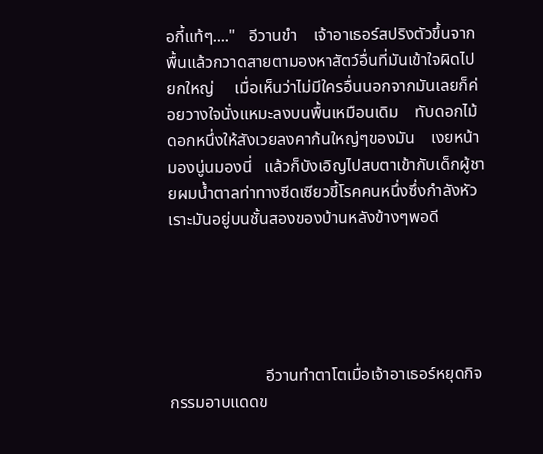อกี้แท้ๆ...."   อีวานขำ    เจ้าอาเธอร์สปริงตัวขึ้นจากพื้นแล้วกวาดสายตามองหาสัตว์อื่นที่มันเข้าใจผิดไปยกใหญ่     เมื่อเห็นว่าไม่มีใครอื่นนอกจากมันเลยก็ค่อยวางใจนั่งแหมะลงบนพื้นเหมือนเดิม    ทับดอกไม้ดอกหนึ่งให้สังเวยลงคาก้นใหญ่ๆของมัน    เงยหน้ามองนู่นมองนี่   แล้วก็บังเอิญไปสบตาเข้ากับเด็กผู้ชายผมน้ำตาลท่าทางซีดเซียวขี้โรคคนหนึ่งซึ่งกำลังหัวเราะมันอยู่บนชั้นสองของบ้านหลังข้างๆพอดี





                       อีวานทำตาโตเมื่อเจ้าอาเธอร์หยุดกิจกรรมอาบแดดข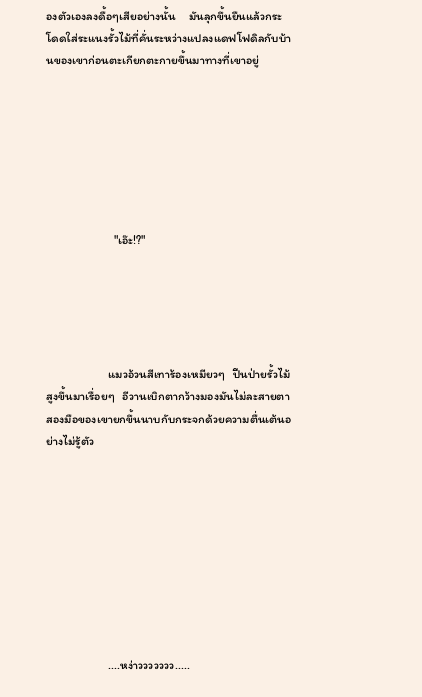องตัวเองลงดื้อๆเสียอย่างนั้น     มันลุกขึ้นยืนแล้วกระโดดใส่ระแนงรั้วไม้ที่คั่นระหว่างแปลงแดฟโฟดิลกับบ้านของเขาก่อนตะเกียกตะกายขึ้นมาทางที่เขาอยู่







                         "เอ๊ะ!?"





                       แมวอ้วนสีเทาร้องเหมียวๆ   ปีนป่ายรั้วไม้สูงขึ้นมาเรื่อยๆ   อีวานเบิกตากว้างมองมันไม่ละสายตา   สองมือของเขายกขึ้นนาบกับกระจกด้วยความตื่นเต้นอย่างไม่รู้ตัว









                       ....หง่าววววววว.....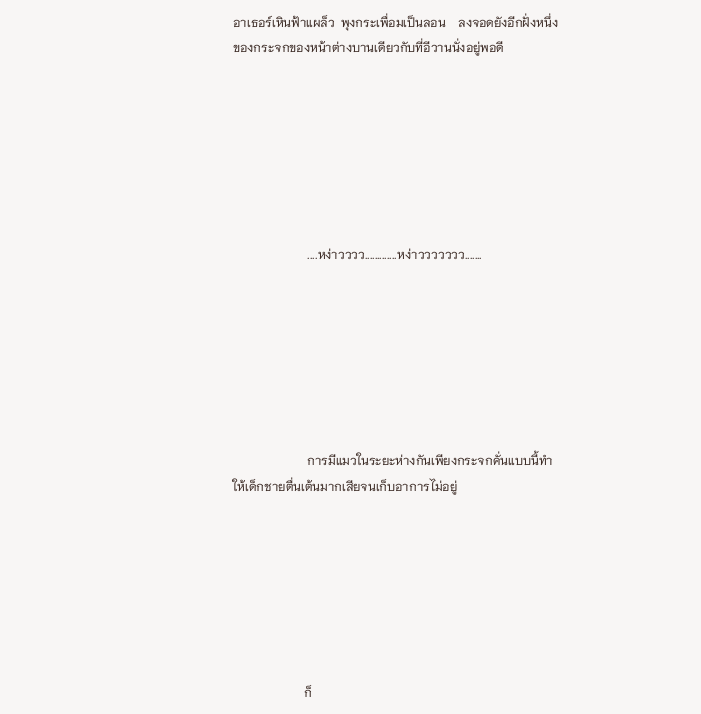อาเธอร์เหินฟ้าแผล็ว  พุงกระเพื่อมเป็นลอน    ลงจอดยังอีกฝั่งหนึ่งของกระจกของหน้าต่างบานเดียวกับที่อีวานนั่งอยู่พอดี







                        ....หง่าวววว.............หง่าววววววว.......







                        การมีแมวในระยะห่างกันเพียงกระจกคั่นแบบนี้ทำให้เด็กชายตื่นเต้นมากเสียจนเก็บอาการไม่อยู่







                       ก็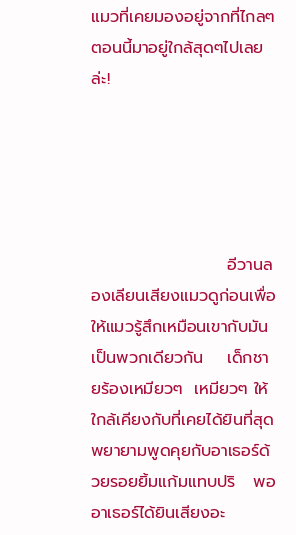แมวที่เคยมองอยู่จากที่ไกลๆ  ตอนนี้มาอยู่ใกล้สุดๆไปเลยล่ะ!





                       อีวานลองเลียนเสียงแมวดูก่อนเพื่อให้แมวรู้สึกเหมือนเขากับมันเป็นพวกเดียวกัน    เด็กชายร้องเหมียวๆ  เหมียวๆ ให้ใกล้เคียงกับที่เคยได้ยินที่สุด     พยายามพูดคุยกับอาเธอร์ด้วยรอยยิ้มแก้มแทบปริ   พออาเธอร์ได้ยินเสียงอะ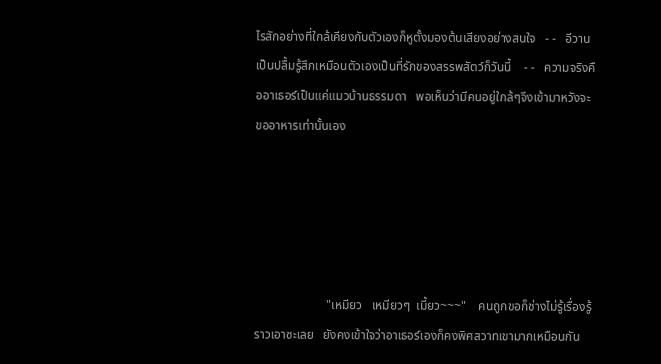ไรสักอย่างที่ใกล้เคียงกับตัวเองก็หูตั้งมองต้นเสียงอย่างสนใจ   - -   อีวานเป็นปลื้มรู้สึกเหมือนตัวเองเป็นที่รักของสรรพสัตว์ก็วันนี้    - -   ความจริงคืออาเธอร์เป็นแค่แมวบ้านธรรมดา   พอเห็นว่ามีคนอยู่ใกล้ๆจึงเข้ามาหวังจะขออาหารเท่านั้นเอง





                       "เหมียว   เหมียวๆ  เมี้ยว~~~"    คนถูกขอก็ช่างไม่รู้เรื่องรู้ราวเอาซะเลย   ยังคงเข้าใจว่าอาเธอร์เองก็คงพิศสวาทเขามากเหมือนกัน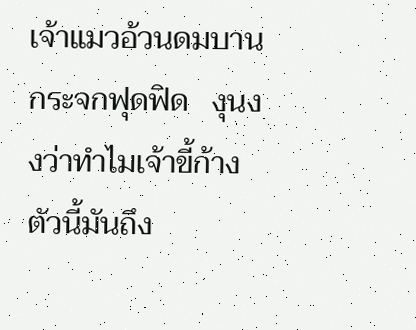เจ้าแมวอ้วนดมบานกระจกฟุดฟิด   งุนงงว่าทำไมเจ้าขี้ก้างตัวนี้มันถึง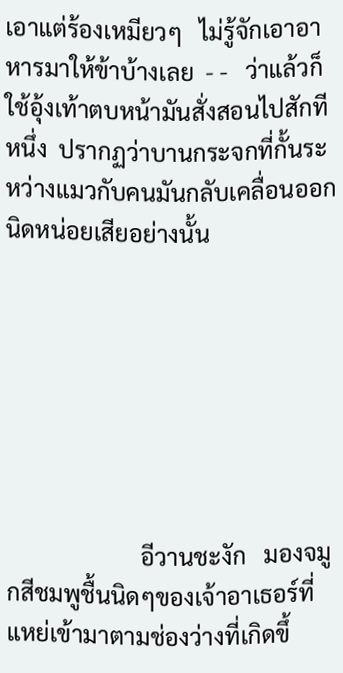เอาแต่ร้องเหมียวๆ   ไม่รู้จักเอาอาหารมาให้ข้าบ้างเลย  - -   ว่าแล้วก็ใช้อุ้งเท้าตบหน้ามันสั่งสอนไปสักทีหนึ่ง  ปรากฏว่าบานกระจกที่กั้นระหว่างแมวกับคนมันกลับเคลื่อนออกนิดหน่อยเสียอย่างนั้น







                       อีวานชะงัก   มองจมูกสีชมพูชื้นนิดๆของเจ้าอาเธอร์ที่แหย่เข้ามาตามช่องว่างที่เกิดขึ้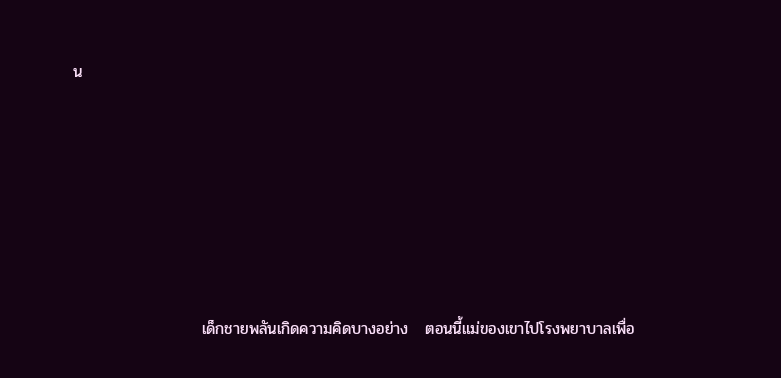น







                       เด็กชายพลันเกิดความคิดบางอย่าง   ตอนนี้แม่ของเขาไปโรงพยาบาลเพื่อ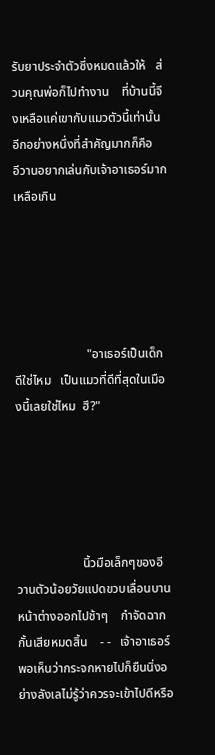รับยาประจำตัวซึ่งหมดแล้วให้   ส่วนคุณพ่อก็ไปทำงาน    ที่บ้านนี้จึงเหลือแค่เขากับแมวตัวนี้เท่านั้น     อีกอย่างหนึ่งที่สำคัญมากก็คือ   อีวานอยากเล่นกับเจ้าอาเธอร์มากเหลือเกิน





                       "อาเธอร์เป็นเด็กดีใช่ไหม   เป็นแมวที่ดีที่สุดในเมืองนี้เลยใช่ไหม  ฮึ?"





                     นิ้วมือเล็กๆของอีวานตัวน้อยวัยแปดขวบเลื่อนบานหน้าต่างออกไปช้าๆ    กำจัดฉากกั้นเสียหมดสิ้น    - -   เจ้าอาเธอร์พอเห็นว่ากระจกหายไปก็ยืนนิ่งอย่างลังเลไม่รู้ว่าควรจะเข้าไปดีหรือ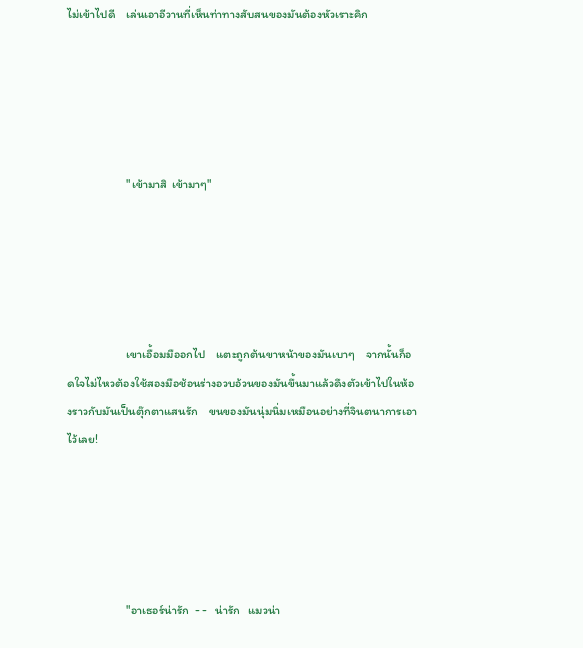ไม่เข้าไปดี    เล่นเอาอีวานที่เห็นท่าทางสับสนของมันต้องหัวเราะคิก





                      "เข้ามาสิ  เข้ามาๆ"





                      เขาเอื้อมมืออกไป    แตะถูกต้นขาหน้าของมันเบาๆ    จากนั้นก็อดใจไม่ไหวต้องใช้สองมือช้อนร่างอวบอ้วนของมันขึ้นมาแล้วดึงตัวเข้าไปในห้องราวกับมันเป็นตุ๊กตาแสนรัก    ขนของมันนุ่มนิ่มเหมือนอย่างที่จินตนาการเอาไว้เลย!





                      "อาเธอร์น่ารัก  - -   น่ารัก   แมวน่า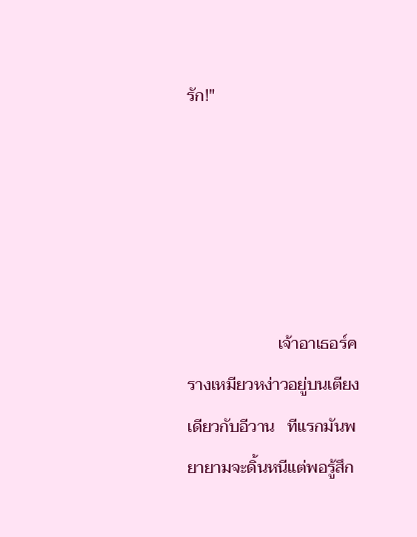รัก!"





                      เจ้าอาเธอร์ครางเหมียวหง่าวอยู่บนเตียงเดียวกับอีวาน   ทีแรกมันพยายามจะดิ้นหนีแต่พอรู้สึก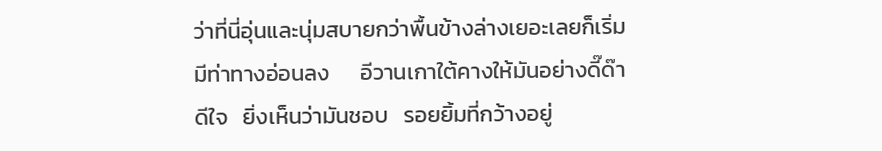ว่าที่นี่อุ่นและนุ่มสบายกว่าพื้นข้างล่างเยอะเลยก็เริ่มมีท่าทางอ่อนลง      อีวานเกาใต้คางให้มันอย่างดี๊ด๊าดีใจ   ยิ่งเห็นว่ามันชอบ   รอยยิ้มที่กว้างอยู่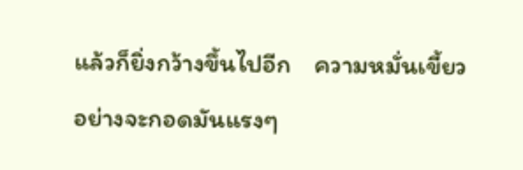แล้วก็ยิ่งกว้างขึ้นไปอีก    ความหมั่นเขี้ยวอย่างจะกอดมันแรงๆ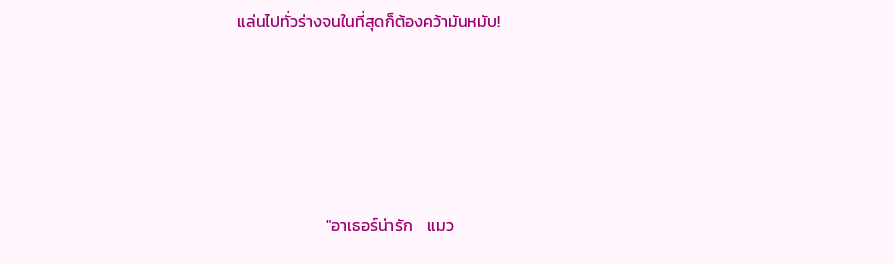แล่นไปทั่วร่างจนในที่สุดก็ต้องคว้ามันหมับ!







                        "อาเธอร์น่ารัก    แมว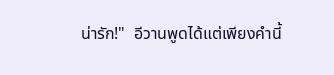น่ารัก!"  อีวานพูดได้แต่เพียงคำนี้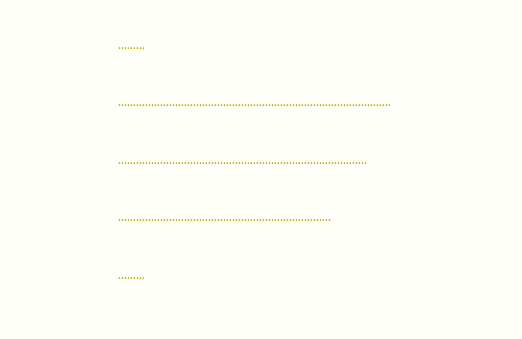………



…………………………..….……………………….………………………



……………………………………………….……………………….



……………………………………..………………………



………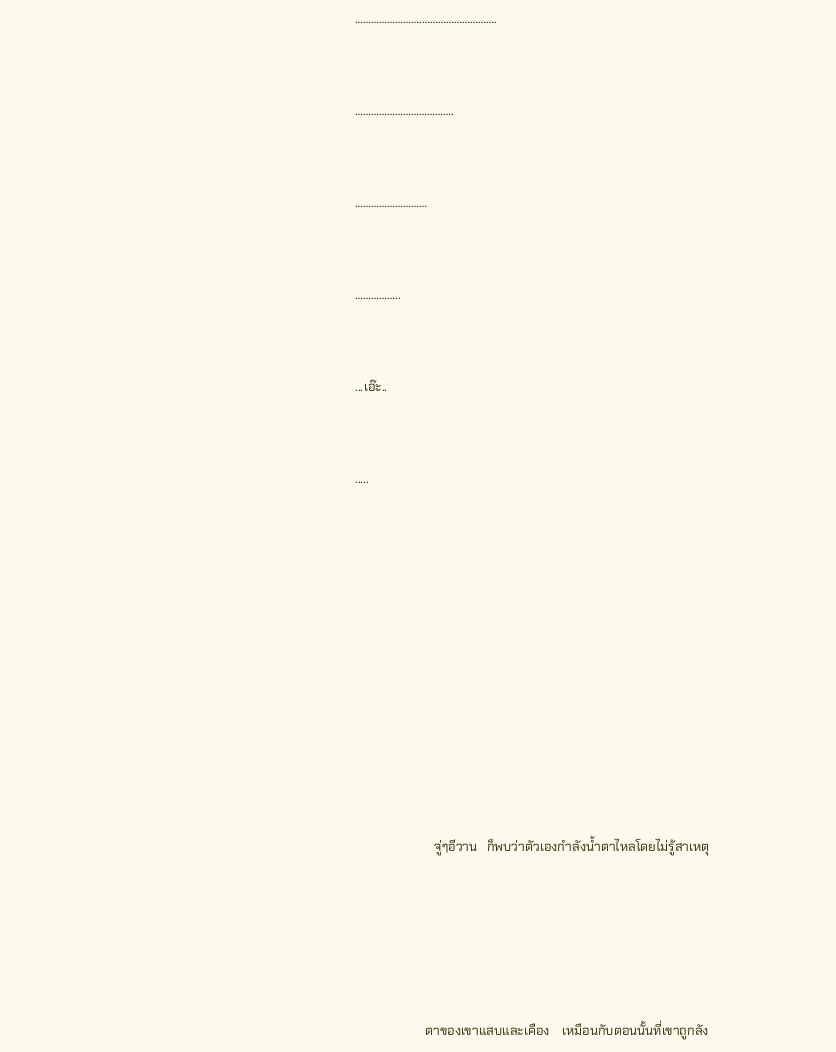…………………….……………………….



……………………………….



………………………



……………..



...เอ๊ะ..



.....















                         จู่ๆอีวาน   ก็พบว่าตัวเองกำลังน้ำตาไหลโดยไม่รู้สาเหตุ







                      ตาของเขาแสบและเคือง    เหมือนกับตอนนั้นที่เขาถูกลัง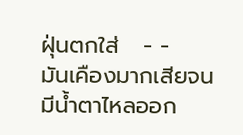ฝุ่นตกใส่   - -   มันเคืองมากเสียจนมีน้ำตาไหลออก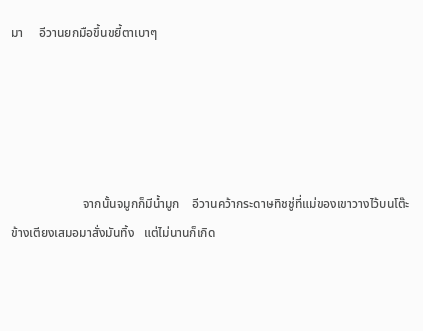มา     อีวานยกมือขึ้นขยี้ตาเบาๆ





                       จากนั้นจมูกก็มีน้ำมูก    อีวานคว้ากระดาษทิชชู่ที่แม่ของเขาวางไว้บนโต๊ะข้างเตียงเสมอมาสั่งมันทิ้ง   แต่ไม่นานก็เกิด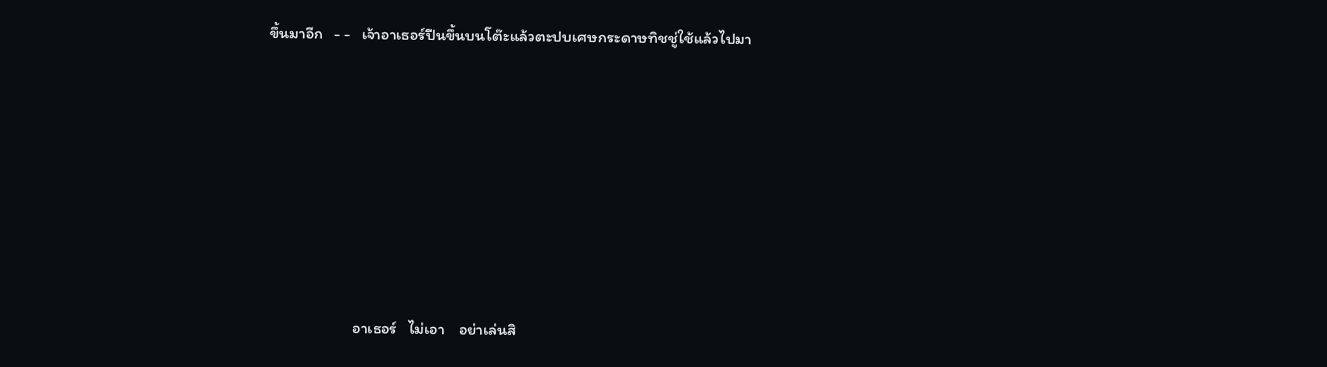ขึ้นมาอีก   - -   เจ้าอาเธอร์ปีนขึ้นบนโต๊ะแล้วตะปบเศษกระดาษทิชชู่ใช้แล้วไปมา







                        อาเธอร์   ไม่เอา    อย่าเล่นสิ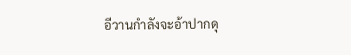อีวานกำลังจะอ้าปากดุ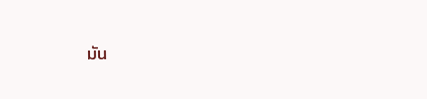มัน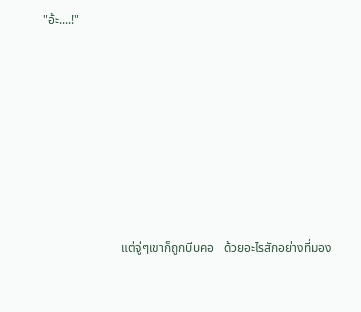"อ้ะ....!"







                         แต่จู่ๆเขาก็ถูกบีบคอ   ด้วยอะไรสักอย่างที่มอง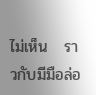ไม่เห็น   ราวกับมีมือล่อ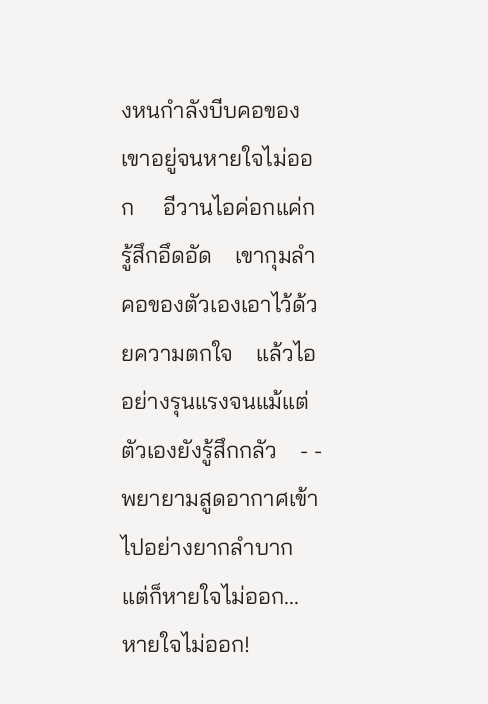งหนกำลังบีบคอของเขาอยู่จนหายใจไม่ออก     อีวานไอค่อกแค่ก   รู้สึกอึดอัด    เขากุมลำคอของตัวเองเอาไว้ด้วยความตกใจ    แล้วไออย่างรุนแรงจนแม้แต่ตัวเองยังรู้สึกกลัว    - -       พยายามสูดอากาศเข้าไปอย่างยากลำบาก    แต่ก็หายใจไม่ออก...   หายใจไม่ออก!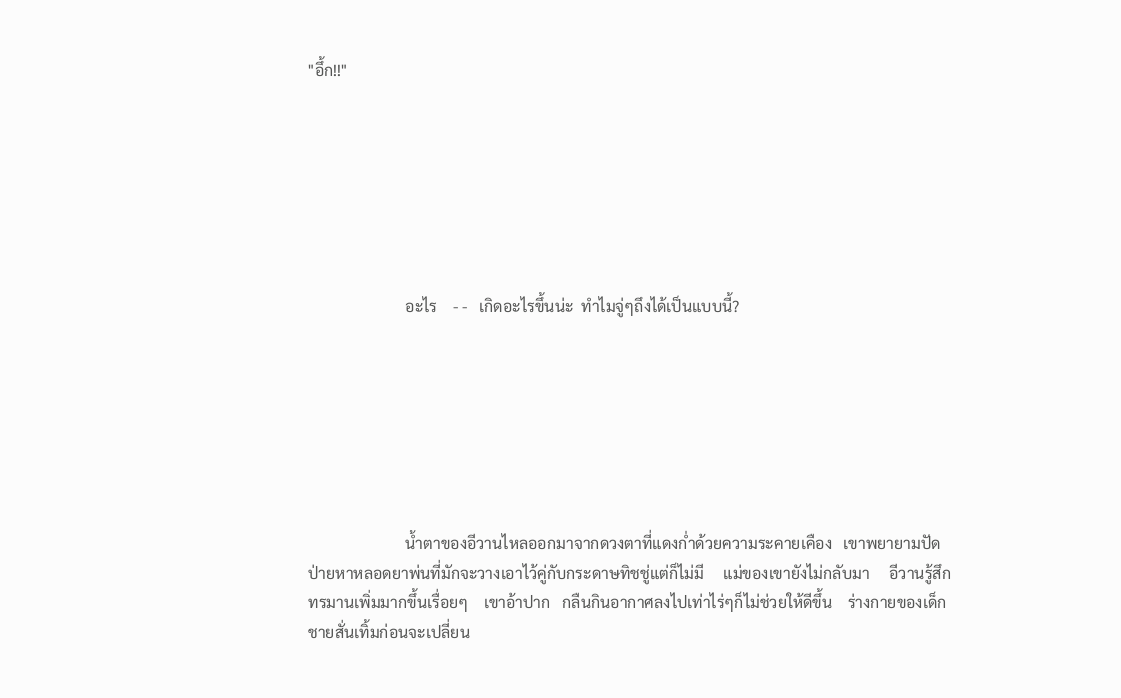"อึ้ก!!"







                         อะไร    - -   เกิดอะไรขึ้นน่ะ  ทำไมจู่ๆถึงได้เป็นแบบนี้?







                         น้ำตาของอีวานไหลออกมาจากดวงตาที่แดงก่ำด้วยความระคายเคือง   เขาพยายามปัดป่ายหาหลอดยาพ่นที่มักจะวางเอาไว้คู่กับกระดาษทิชชู่แต่ก็ไม่มี     แม่ของเขายังไม่กลับมา     อีวานรู้สึกทรมานเพิ่มมากขึ้นเรื่อยๆ    เขาอ้าปาก   กลืนกินอากาศลงไปเท่าไร่ๆก็ไม่ช่วยให้ดีขึ้น    ร่างกายของเด็กชายสั่นเทิ้มก่อนจะเปลี่ยน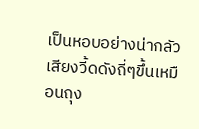เป็นหอบอย่างน่ากลัว     เสียงวี้ดดังถี่ๆขึ้นเหมือนถุง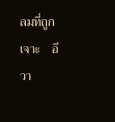ลมที่ถูกเจาะ    อีวา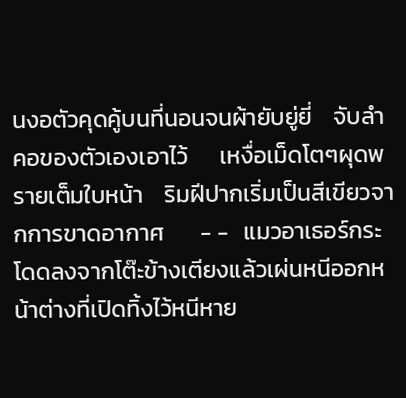นงอตัวคุดคู้บนที่นอนจนผ้ายับยู่ยี่    จับลำคอของตัวเองเอาไว้      เหงื่อเม็ดโตๆผุดพรายเต็มใบหน้า    ริมฝีปากเริ่มเป็นสีเขียวจากการขาดอากาศ       - -   แมวอาเธอร์กระโดดลงจากโต๊ะข้างเตียงแล้วเผ่นหนีออกหน้าต่างที่เปิดทิ้งไว้หนีหาย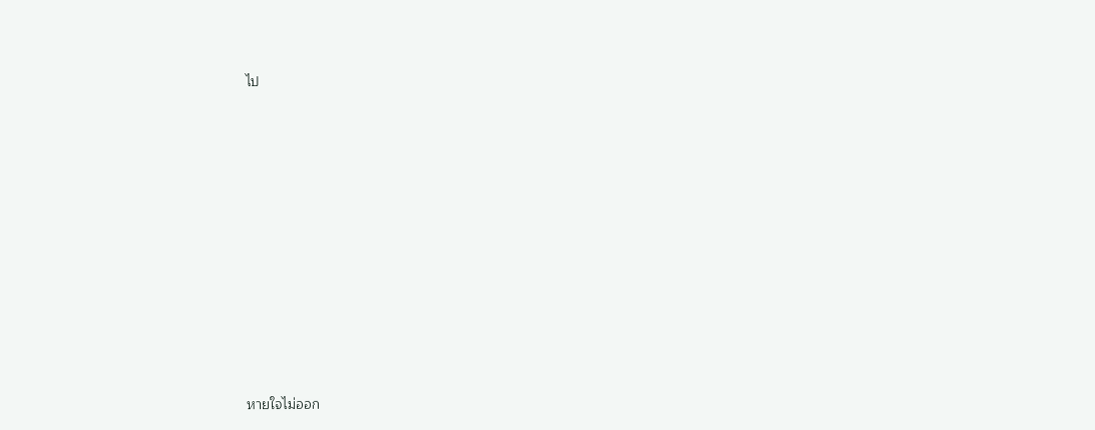ไป















หายใจไม่ออก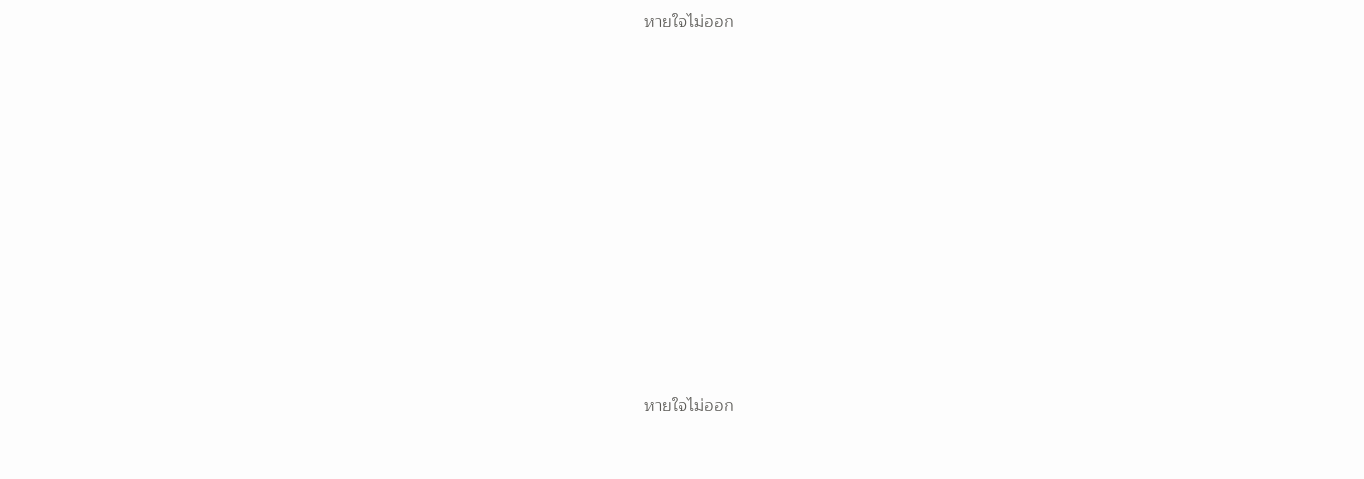หายใจไม่ออก











หายใจไม่ออก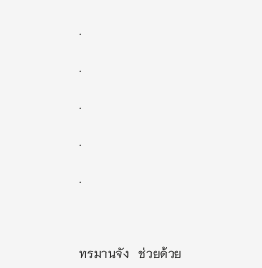.

.

.

.

.



ทรมานจัง   ช่วยด้วย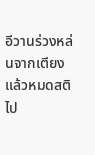อีวานร่วงหล่นจากเตียงแล้วหมดสติไป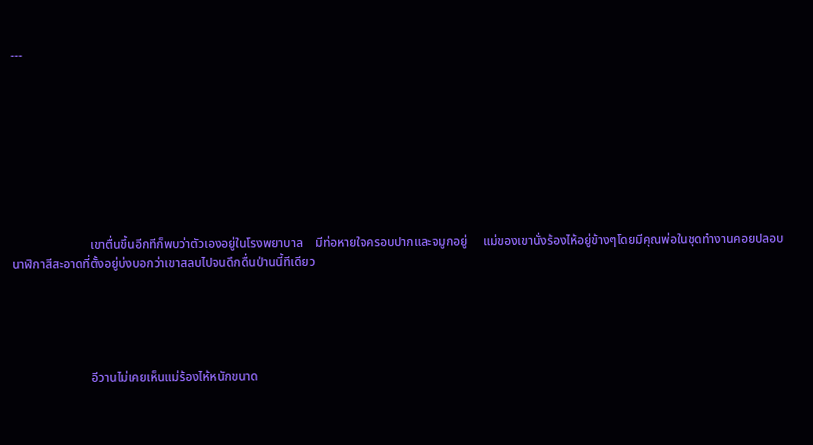---









                         เขาตื่นขึ้นอีกทีก็พบว่าตัวเองอยู่ในโรงพยาบาล    มีท่อหายใจครอบปากและจมูกอยู่     แม่ของเขานั่งร้องไห้อยู่ข้างๆโดยมีคุณพ่อในชุดทำงานคอยปลอบ       นาฬิกาสีสะอาดที่ตั้งอยู่บ่งบอกว่าเขาสลบไปจนดึกดื่นป่านนี้ทีเดียว





                         อีวานไม่เคยเห็นแม่ร้องไห้หนักขนาด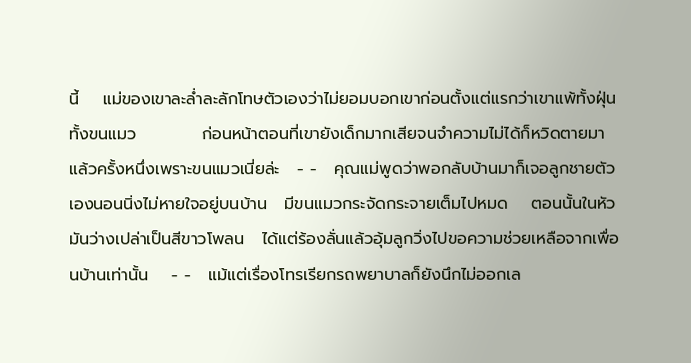นี้    แม่ของเขาละล่ำละลักโทษตัวเองว่าไม่ยอมบอกเขาก่อนตั้งแต่แรกว่าเขาแพ้ทั้งฝุ่น   ทั้งขนแมว           ก่อนหน้าตอนที่เขายังเด็กมากเสียจนจำความไม่ได้ก็หวิดตายมาแล้วครั้งหนึ่งเพราะขนแมวเนี่ยล่ะ   - -   คุณแม่พูดว่าพอกลับบ้านมาก็เจอลูกชายตัวเองนอนนิ่งไม่หายใจอยู่บนบ้าน   มีขนแมวกระจัดกระจายเต็มไปหมด    ตอนนั้นในหัวมันว่างเปล่าเป็นสีขาวโพลน   ได้แต่ร้องลั่นแล้วอุ้มลูกวิ่งไปขอความช่วยเหลือจากเพื่อนบ้านเท่านั้น    - -   แม้แต่เรื่องโทรเรียกรถพยาบาลก็ยังนึกไม่ออกเล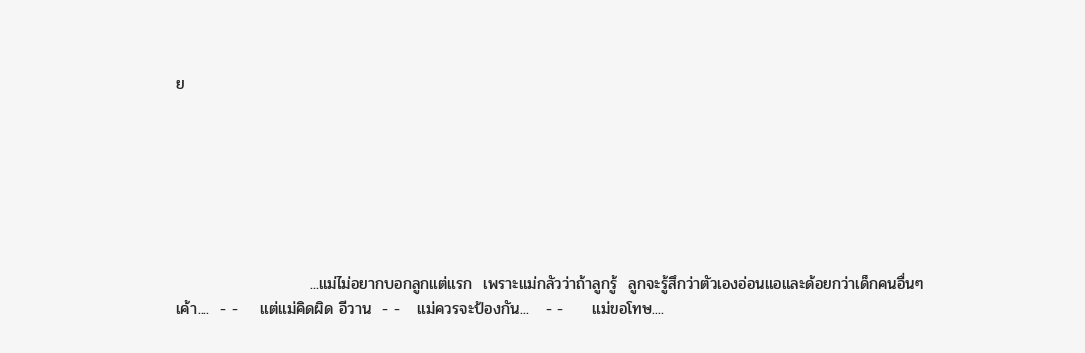ย







                        ...แม่ไม่อยากบอกลูกแต่แรก  เพราะแม่กลัวว่าถ้าลูกรู้  ลูกจะรู้สึกว่าตัวเองอ่อนแอและด้อยกว่าเด็กคนอื่นๆเค้า....  - -    แต่แม่คิดผิด อีวาน  - -   แม่ควรจะป้องกัน...   - -     แม่ขอโทษ....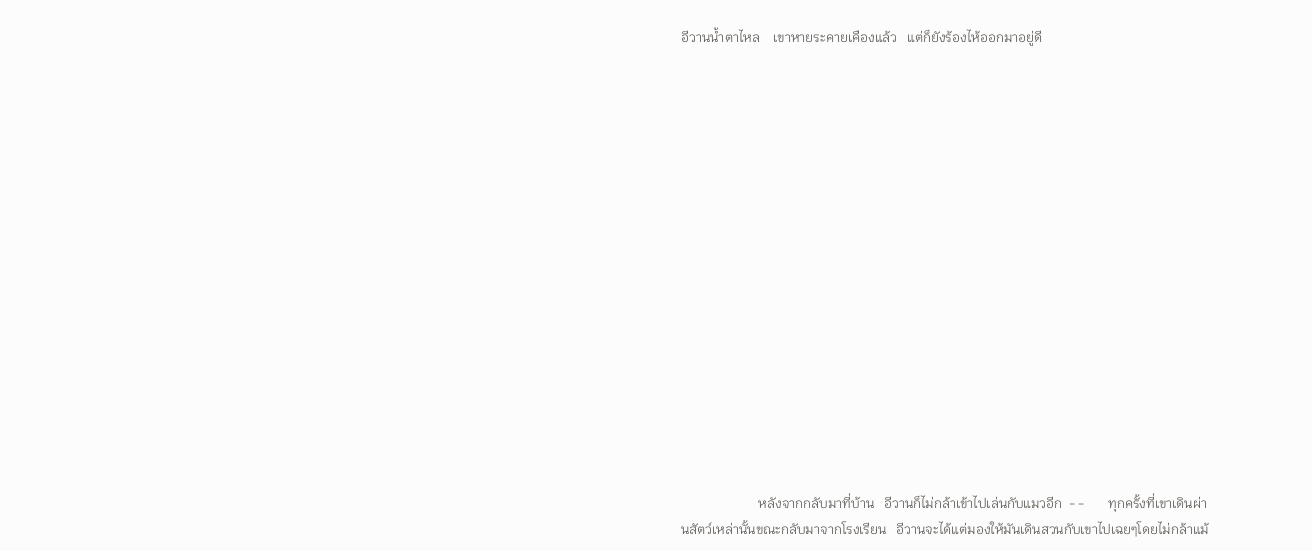อีวานน้ำตาไหล    เขาหายระคายเคืองแล้ว   แต่ก็ยังร้องไห้ออกมาอยู่ดี

















                       หลังจากกลับมาที่บ้าน   อีวานก็ไม่กล้าเข้าไปเล่นกับแมวอีก  - -       ทุกครั้งที่เขาเดินผ่านสัตว์เหล่านั้นขณะกลับมาจากโรงเรียน   อีวานจะได้แต่มองให้มันเดินสวนกับเขาไปเฉยๆโดยไม่กล้าแม้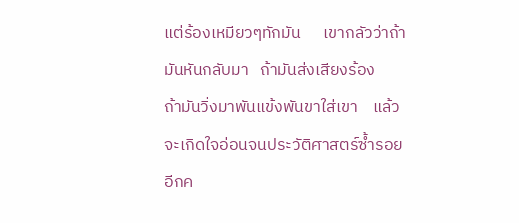แต่ร้องเหมียวๆทักมัน      เขากลัวว่าถ้ามันหันกลับมา   ถ้ามันส่งเสียงร้อง     ถ้ามันวิ่งมาพันแข้งพันขาใส่เขา    แล้วจะเกิดใจอ่อนจนประวัติศาสตร์ซ้ำรอยอีกค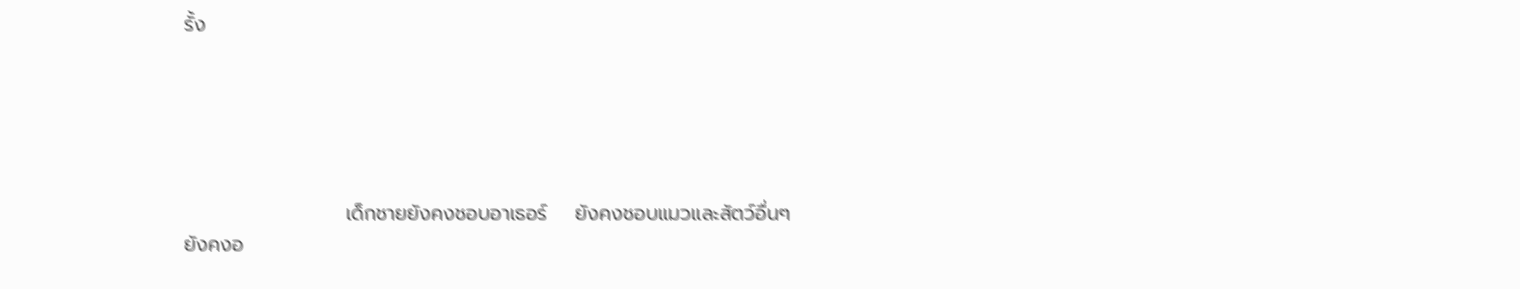รั้ง





                       เด็กชายยังคงชอบอาเธอร์    ยังคงชอบแมวและสัตว์อื่นๆ   ยังคงอ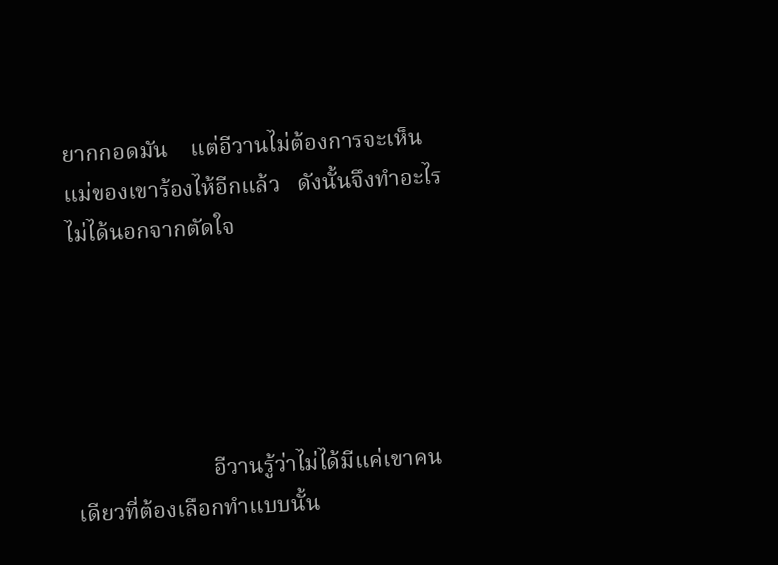ยากกอดมัน    แต่อีวานไม่ต้องการจะเห็นแม่ของเขาร้องไห้อีกแล้ว   ดังนั้นจึงทำอะไรไม่ได้นอกจากตัดใจ





                        อีวานรู้ว่าไม่ได้มีแค่เขาคนเดียวที่ต้องเลือกทำแบบนั้น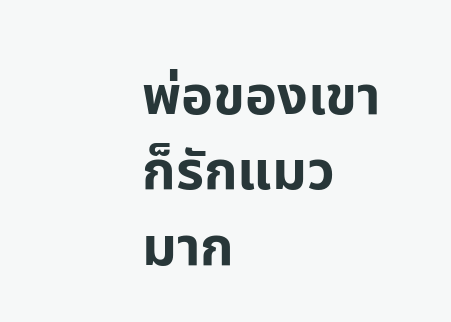พ่อของเขาก็รักแมวมาก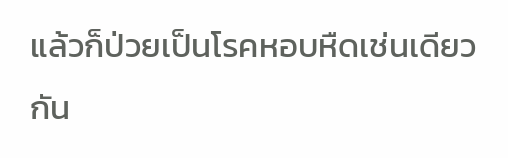แล้วก็ป่วยเป็นโรคหอบหืดเช่นเดียวกัน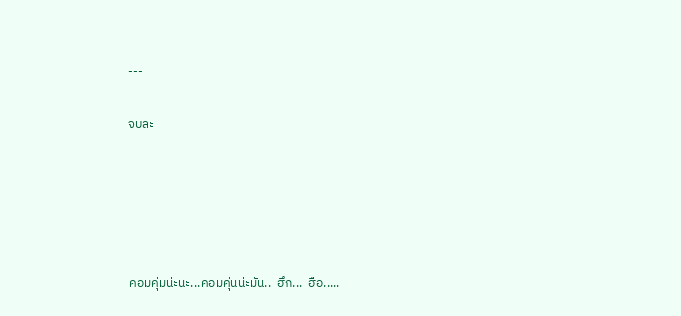---

จบละ





คอมคุ่มน่ะนะ...คอมคุ่นน่ะมัน..  ฮึก...  ฮือ.....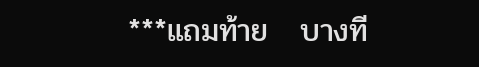***แถมท้าย   บางที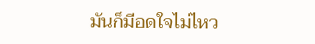มันก็มีอดใจไม่ไหว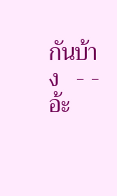กันบ้าง   - -   อ้ะ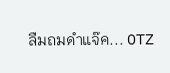ลืมถมดำแจ๊ค... OTZ